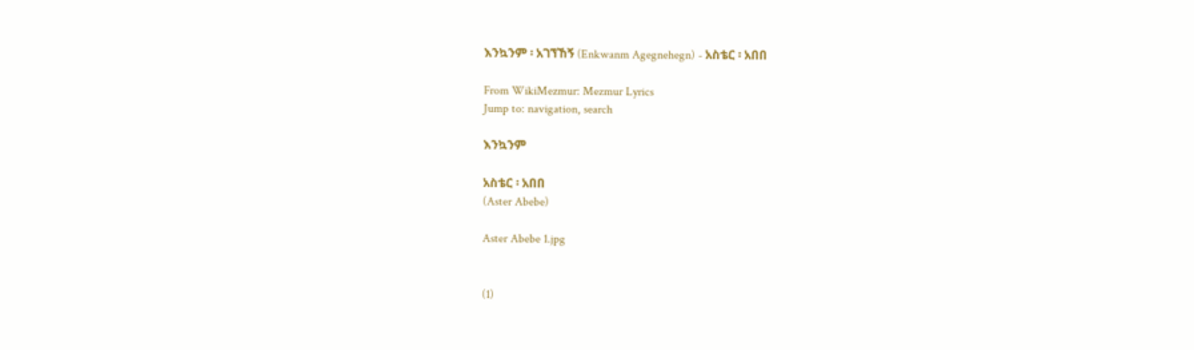እንኳንም ፡ አገኘኸኝ (Enkwanm Agegnehegn) - አስቴር ፡ አበበ

From WikiMezmur: Mezmur Lyrics
Jump to: navigation, search

እንኳንም

አስቴር ፡ አበበ
(Aster Abebe)

Aster Abebe 1.jpg


(1)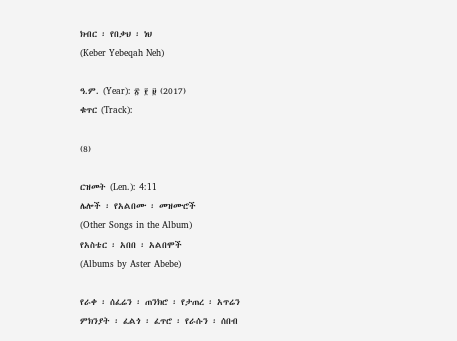ክብር ፡ የበቃህ ፡ ነህ
(Keber Yebeqah Neh)

ዓ.ም. (Year): ፳ ፻ ፱ (2017)
ቁጥር (Track):

(8)

ርዝመት (Len.): 4:11
ሌሎች ፡ የአልበሙ ፡ መዝሙሮች
(Other Songs in the Album)
የአስቴር ፡ አበበ ፡ አልበሞች
(Albums by Aster Abebe)

የራቀ ፡ ሰፈሬን ፡ ጠንክሮ ፡ የታጠረ ፡ አጥሬን
ምክንያት ፡ ፈልጎ ፡ ፈጥሮ ፡ የራሱን ፡ ሰበብ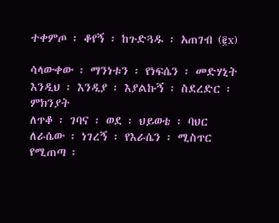ተቀምጦ ፡ ቆየኝ ፡ ከጉድጓዱ ፡ አጠገብ (፪x)

ሳላውቀው ፡ ማንነቱን ፡ የነፍሴን ፡ መድሃኒት
እንዲህ ፡ እንዲያ ፡ እያልኩኝ ፡ ስደረድር ፡ ምክንያት
ለጥቆ ፡ ገባና ፡ ወደ ፡ ህይወቴ ፡ ባህር
ለራሴው ፡ ነገረኝ ፡ የእራሴን ፡ ሚስጥር
የሚጠጣ ፡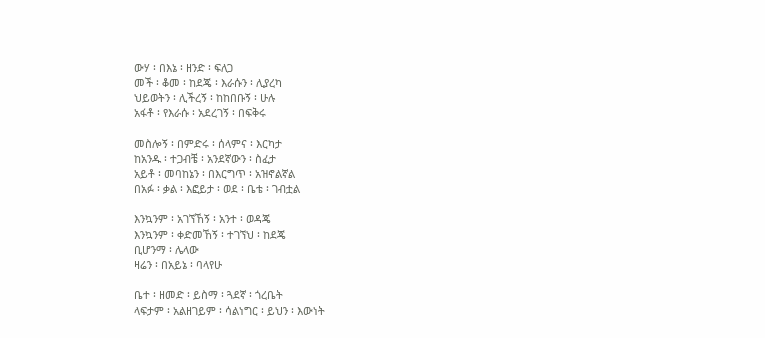ውሃ ፡ በእኔ ፡ ዘንድ ፡ ፍለጋ
መች ፡ ቆመ ፡ ከደጄ ፡ እራሱን ፡ ሊያረካ
ህይወትን ፡ ሊችረኝ ፡ ከከበቡኝ ፡ ሁሉ
አፋቶ ፡ የእራሱ ፡ አደረገኝ ፡ በፍቅሩ

መስሎኝ ፡ በምድሩ ፡ ሰላምና ፡ እርካታ
ከአንዱ ፡ ተጋብቼ ፡ አንደኛውን ፡ ስፈታ
አይቶ ፡ መባከኔን ፡ በእርግጥ ፡ አዝኖልኛል
በአፉ ፡ ቃል ፡ እፎይታ ፡ ወደ ፡ ቤቴ ፡ ገብቷል

እንኳንም ፡ አገኘኸኝ ፡ አንተ ፡ ወዳጄ
እንኳንም ፡ ቀድመኸኝ ፡ ተገኘህ ፡ ከደጄ
ቢሆንማ ፡ ሌላው
ዛሬን ፡ በአይኔ ፡ ባላየሁ

ቤተ ፡ ዘመድ ፡ ይስማ ፡ ጓደኛ ፡ ጎረቤት
ላፍታም ፡ አልዘገይም ፡ ሳልነግር ፡ ይህን ፡ እውነት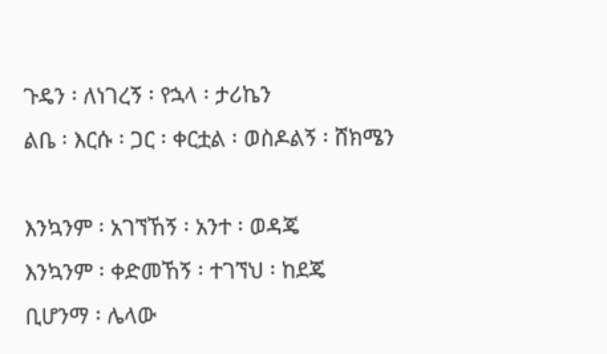ጉዴን ፡ ለነገረኝ ፡ የኋላ ፡ ታሪኬን
ልቤ ፡ እርሱ ፡ ጋር ፡ ቀርቷል ፡ ወስዶልኝ ፡ ሸክሜን

እንኳንም ፡ አገኘኸኝ ፡ አንተ ፡ ወዳጄ
እንኳንም ፡ ቀድመኸኝ ፡ ተገኘህ ፡ ከደጄ
ቢሆንማ ፡ ሌላው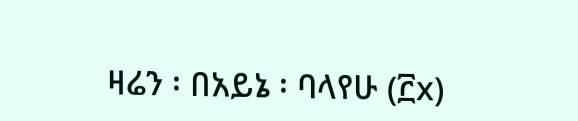ዛሬን ፡ በአይኔ ፡ ባላየሁ (፫x)